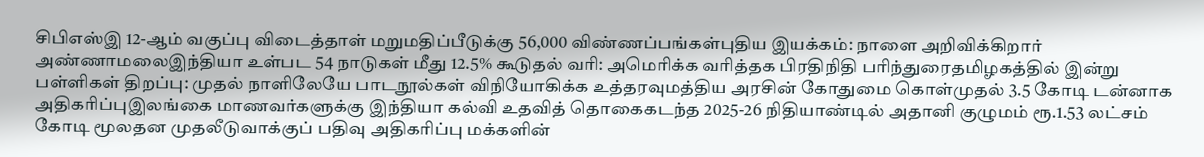சிபிஎஸ்இ 12-ஆம் வகுப்பு விடைத்தாள் மறுமதிப்பீடுக்கு 56,000 விண்ணப்பங்கள்புதிய இயக்கம்: நாளை அறிவிக்கிறார் அண்ணாமலைஇந்தியா உள்பட 54 நாடுகள் மீது 12.5% கூடுதல் வரி: அமெரிக்க வரித்தக பிரதிநிதி பரிந்துரைதமிழகத்தில் இன்று பள்ளிகள் திறப்பு: முதல் நாளிலேயே பாடநூல்கள் விநியோகிக்க உத்தரவுமத்திய அரசின் கோதுமை கொள்முதல் 3.5 கோடி டன்னாக அதிகரிப்புஇலங்கை மாணவர்களுக்கு இந்தியா கல்வி உதவித் தொகைகடந்த 2025-26 நிதியாண்டில் அதானி குழுமம் ரூ.1.53 லட்சம் கோடி மூலதன முதலீடுவாக்குப் பதிவு அதிகரிப்பு மக்களின்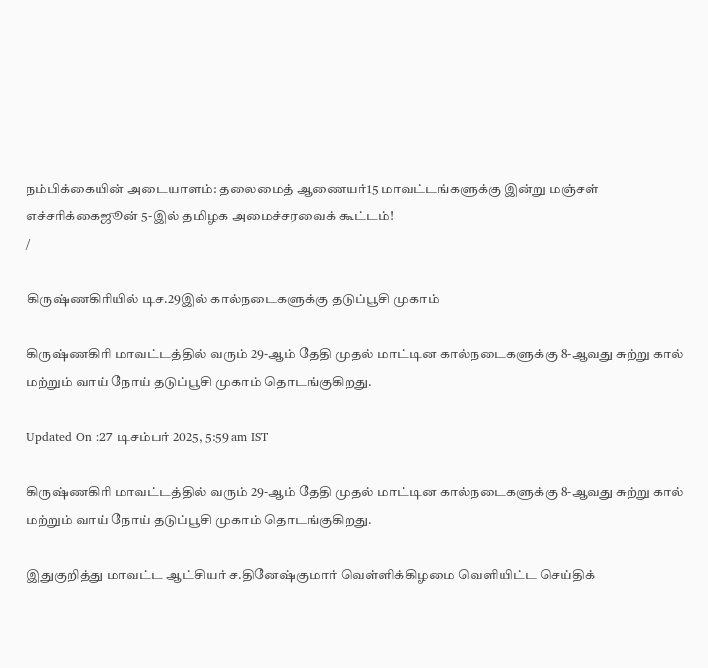நம்பிக்கையின் அடையாளம்: தலைமைத் ஆணையர்15 மாவட்டங்களுக்கு இன்று மஞ்சள் எச்சரிக்கைஜூன் 5-இல் தமிழக அமைச்சரவைக் கூட்டம்!
/

கிருஷ்ணகிரியில் டிச.29இல் கால்நடைகளுக்கு தடுப்பூசி முகாம்

கிருஷ்ணகிரி மாவட்டத்தில் வரும் 29-ஆம் தேதி முதல் மாட்டின கால்நடைகளுக்கு 8-ஆவது சுற்று கால் மற்றும் வாய் நோய் தடுப்பூசி முகாம் தொடங்குகிறது.

Updated On :27 டிசம்பர் 2025, 5:59 am IST

கிருஷ்ணகிரி மாவட்டத்தில் வரும் 29-ஆம் தேதி முதல் மாட்டின கால்நடைகளுக்கு 8-ஆவது சுற்று கால் மற்றும் வாய் நோய் தடுப்பூசி முகாம் தொடங்குகிறது.

இதுகுறித்து மாவட்ட ஆட்சியர் ச.தினேஷ்குமார் வெள்ளிக்கிழமை வெளியிட்ட செய்திக்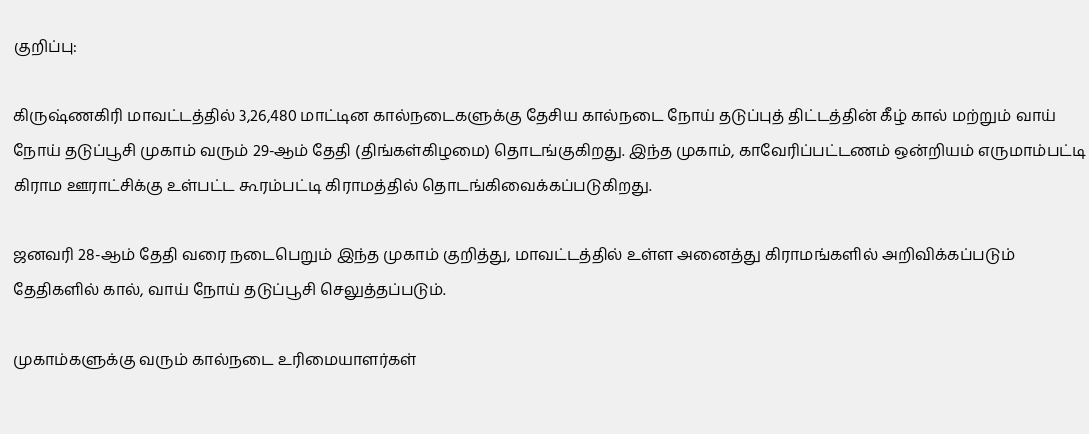குறிப்பு:

கிருஷ்ணகிரி மாவட்டத்தில் 3,26,480 மாட்டின கால்நடைகளுக்கு தேசிய கால்நடை நோய் தடுப்புத் திட்டத்தின் கீழ் கால் மற்றும் வாய் நோய் தடுப்பூசி முகாம் வரும் 29-ஆம் தேதி (திங்கள்கிழமை) தொடங்குகிறது. இந்த முகாம், காவேரிப்பட்டணம் ஒன்றியம் எருமாம்பட்டி கிராம ஊராட்சிக்கு உள்பட்ட கூரம்பட்டி கிராமத்தில் தொடங்கிவைக்கப்படுகிறது.

ஜனவரி 28-ஆம் தேதி வரை நடைபெறும் இந்த முகாம் குறித்து, மாவட்டத்தில் உள்ள அனைத்து கிராமங்களில் அறிவிக்கப்படும் தேதிகளில் கால், வாய் நோய் தடுப்பூசி செலுத்தப்படும்.

முகாம்களுக்கு வரும் கால்நடை உரிமையாளர்கள்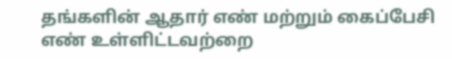தங்களின் ஆதார் எண் மற்றும் கைப்பேசி எண் உள்ளிட்டவற்றை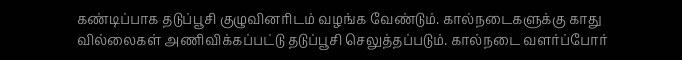கண்டிப்பாக தடுப்பூசி குழுவினரிடம் வழங்க வேண்டும். கால்நடைகளுக்கு காது வில்லைகள் அணிவிக்கப்பட்டு தடுப்பூசி செலுத்தப்படும். கால்நடை வளர்ப்போர்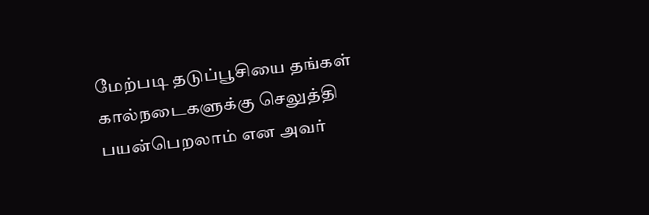மேற்படி தடுப்பூசியை தங்கள் கால்நடைகளுக்கு செலுத்தி பயன்பெறலாம் என அவர்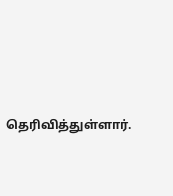தெரிவித்துள்ளார்.